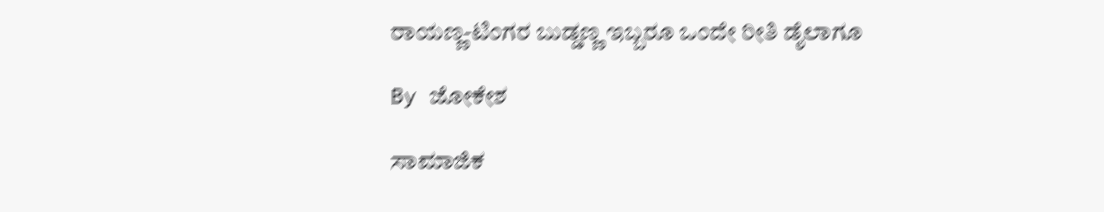ರಾಯಣ್ಣ-ಟಿಂಗರ ಬುಡ್ಡಣ್ಣ ಇಬ್ಬರೂ ಒಂದೇ ರೀತಿ ಡೈಲಾಗೂ

By ಜೋಕೇಶ

ಸಾಮಾಜಿಕ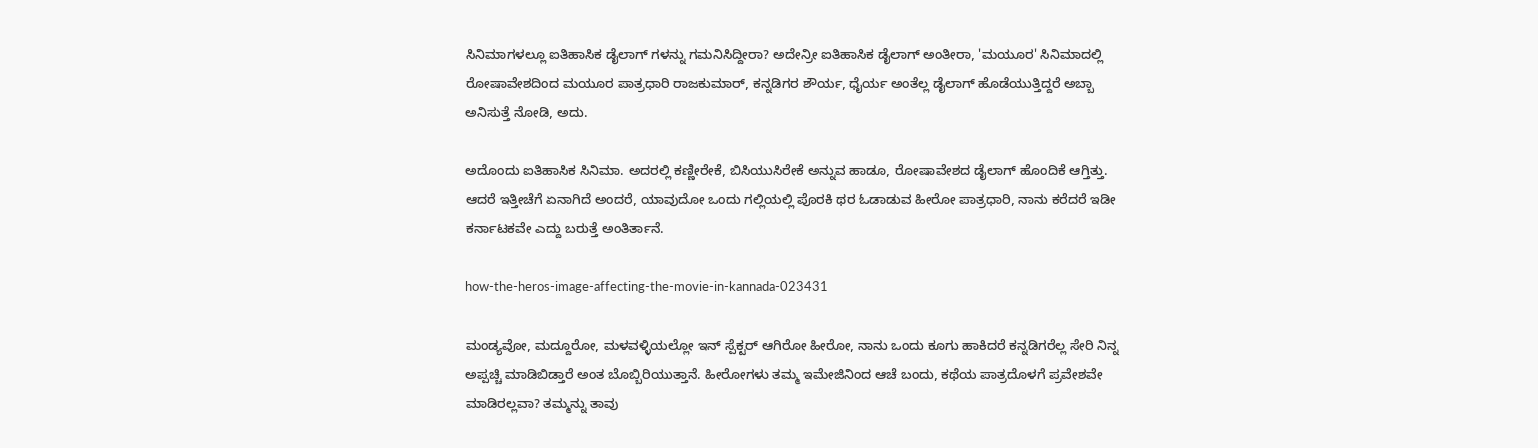ಸಿನಿಮಾಗಳಲ್ಲೂ ಐತಿಹಾಸಿಕ ಡೈಲಾಗ್ ಗಳನ್ನು ಗಮನಿಸಿದ್ದೀರಾ? ಅದೇನ್ರೀ ಐತಿಹಾಸಿಕ ಡೈಲಾಗ್ ಅಂತೀರಾ, 'ಮಯೂರ' ಸಿನಿಮಾದಲ್ಲಿ ರೋಷಾವೇಶದಿಂದ ಮಯೂರ ಪಾತ್ರಧಾರಿ ರಾಜಕುಮಾರ್, ಕನ್ನಡಿಗರ ಶೌರ್ಯ, ಧೈರ್ಯ ಅಂತೆಲ್ಲ ಡೈಲಾಗ್ ಹೊಡೆಯುತ್ತಿದ್ದರೆ ಅಬ್ಬಾ ಅನಿಸುತ್ತೆ ನೋಡಿ, ಅದು.

ಅದೊಂದು ಐತಿಹಾಸಿಕ ಸಿನಿಮಾ. ಅದರಲ್ಲಿ ಕಣ್ಣೀರೇಕೆ, ಬಿಸಿಯುಸಿರೇಕೆ ಅನ್ನುವ ಹಾಡೂ, ರೋಷಾವೇಶದ ಡೈಲಾಗ್ ಹೊಂದಿಕೆ ಆಗ್ತಿತ್ತು. ಆದರೆ ಇತ್ತೀಚೆಗೆ ಏನಾಗಿದೆ ಅಂದರೆ, ಯಾವುದೋ ಒಂದು ಗಲ್ಲಿಯಲ್ಲಿ ಪೊರಕಿ ಥರ ಓಡಾಡುವ ಹೀರೋ ಪಾತ್ರಧಾರಿ, ನಾನು ಕರೆದರೆ ಇಡೀ ಕರ್ನಾಟಕವೇ ಎದ್ದು ಬರುತ್ತೆ ಅಂತಿರ್ತಾನೆ.

how-the-heros-image-affecting-the-movie-in-kannada-023431

ಮಂಡ್ಯವೋ, ಮದ್ದೂರೋ, ಮಳವಳ್ಳಿಯಲ್ಲೋ ಇನ್ ಸ್ಪೆಕ್ಟರ್ ಆಗಿರೋ ಹೀರೋ, ನಾನು ಒಂದು ಕೂಗು ಹಾಕಿದರೆ ಕನ್ನಡಿಗರೆಲ್ಲ ಸೇರಿ ನಿನ್ನ ಅಪ್ಪಚ್ಚಿ ಮಾಡಿಬಿಡ್ತಾರೆ ಅಂತ ಬೊಬ್ಬಿರಿಯುತ್ತಾನೆ. ಹೀರೋಗಳು ತಮ್ಮ ಇಮೇಜಿನಿಂದ ಆಚೆ ಬಂದು, ಕಥೆಯ ಪಾತ್ರದೊಳಗೆ ಪ್ರವೇಶವೇ ಮಾಡಿರಲ್ಲವಾ? ತಮ್ಮನ್ನು ತಾವು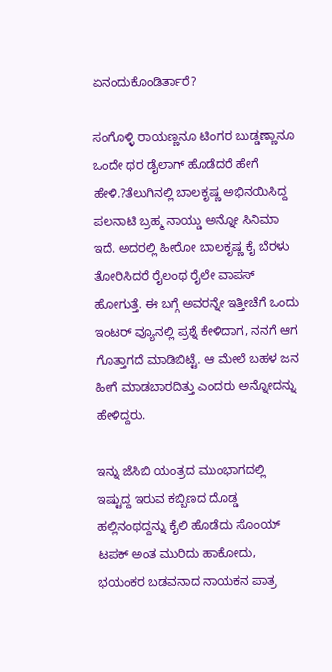ಏನಂದುಕೊಂಡಿರ್ತಾರೆ?

ಸಂಗೊಳ್ಳಿ ರಾಯಣ್ಣನೂ ಟಿಂಗರ ಬುಡ್ಡಣ್ಣಾನೂ ಒಂದೇ ಥರ ಡೈಲಾಗ್ ಹೊಡೆದರೆ ಹೇಗೆ ಹೇಳಿ.?ತೆಲುಗಿನಲ್ಲಿ ಬಾಲಕೃಷ್ಣ ಅಭಿನಯಿಸಿದ್ದ ಪಲನಾಟಿ ಬ್ರಹ್ಮ ನಾಯ್ಡು ಅನ್ನೋ ಸಿನಿಮಾ ಇದೆ. ಅದರಲ್ಲಿ ಹೀರೋ ಬಾಲಕೃಷ್ಣ ಕೈ ಬೆರಳು ತೋರಿಸಿದರೆ ರೈಲಂಥ ರೈಲೇ ವಾಪಸ್ ಹೋಗುತ್ತೆ. ಈ ಬಗ್ಗೆ ಅವರನ್ನೇ ಇತ್ತೀಚೆಗೆ ಒಂದು ಇಂಟರ್ ವ್ಯೂನಲ್ಲಿ ಪ್ರಶ್ನೆ ಕೇಳಿದಾಗ, ನನಗೆ ಆಗ ಗೊತ್ತಾಗದೆ ಮಾಡಿಬಿಟ್ಟೆ. ಆ ಮೇಲೆ ಬಹಳ ಜನ ಹೀಗೆ ಮಾಡಬಾರದಿತ್ತು ಎಂದರು ಅನ್ನೋದನ್ನು ಹೇಳಿದ್ದರು.

ಇನ್ನು ಜೆಸಿಬಿ ಯಂತ್ರದ ಮುಂಭಾಗದಲ್ಲಿ ಇಷ್ಟುದ್ದ ಇರುವ ಕಬ್ಬಿಣದ ದೊಡ್ಡ ಹಲ್ಲಿನಂಥದ್ದನ್ನು ಕೈಲಿ ಹೊಡೆದು ಸೊಂಯ್ ಟಪಕ್ ಅಂತ ಮುರಿದು ಹಾಕೋದು, ಭಯಂಕರ ಬಡವನಾದ ನಾಯಕನ ಪಾತ್ರ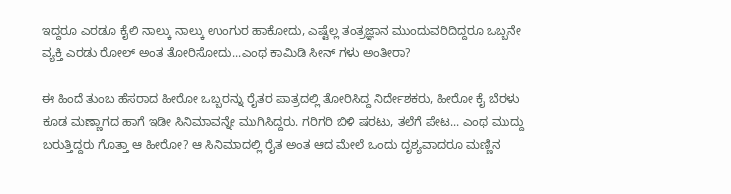ಇದ್ದರೂ ಎರಡೂ ಕೈಲಿ ನಾಲ್ಕು ನಾಲ್ಕು ಉಂಗುರ ಹಾಕೋದು, ಎಷ್ಟೆಲ್ಲ ತಂತ್ರಜ್ಞಾನ ಮುಂದುವರಿದಿದ್ದರೂ ಒಬ್ಬನೇ ವ್ಯಕ್ತಿ ಎರಡು ರೋಲ್ ಅಂತ ತೋರಿಸೋದು...ಎಂಥ ಕಾಮಿಡಿ ಸೀನ್ ಗಳು ಅಂತೀರಾ?

ಈ ಹಿಂದೆ ತುಂಬ ಹೆಸರಾದ ಹೀರೋ ಒಬ್ಬರನ್ನು ರೈತರ ಪಾತ್ರದಲ್ಲಿ ತೋರಿಸಿದ್ದ ನಿರ್ದೇಶಕರು, ಹೀರೋ ಕೈ ಬೆರಳು ಕೂಡ ಮಣ್ಣಾಗದ ಹಾಗೆ ಇಡೀ ಸಿನಿಮಾವನ್ನೇ ಮುಗಿಸಿದ್ದರು. ಗರಿಗರಿ ಬಿಳಿ ಷರಟು, ತಲೆಗೆ ಪೇಟ... ಎಂಥ ಮುದ್ದು ಬರುತ್ತಿದ್ದರು ಗೊತ್ತಾ ಆ ಹೀರೋ? ಆ ಸಿನಿಮಾದಲ್ಲಿ ರೈತ ಅಂತ ಆದ ಮೇಲೆ ಒಂದು ದೃಶ್ಯವಾದರೂ ಮಣ್ಣಿನ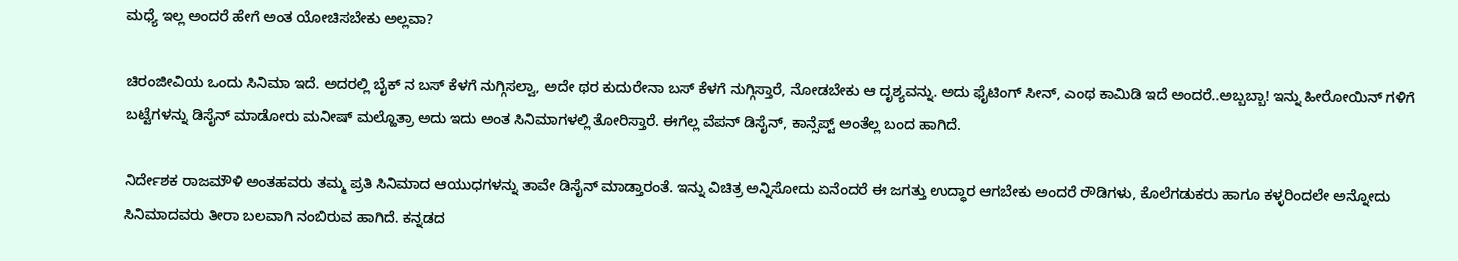ಮಧ್ಯೆ ಇಲ್ಲ ಅಂದರೆ ಹೇಗೆ ಅಂತ ಯೋಚಿಸಬೇಕು ಅಲ್ಲವಾ?

ಚಿರಂಜೀವಿಯ ಒಂದು ಸಿನಿಮಾ ಇದೆ. ಅದರಲ್ಲಿ ಬೈಕ್ ನ ಬಸ್ ಕೆಳಗೆ ನುಗ್ಗಿಸಲ್ವಾ, ಅದೇ ಥರ ಕುದುರೇನಾ ಬಸ್ ಕೆಳಗೆ ನುಗ್ಗಿಸ್ತಾರೆ, ನೋಡಬೇಕು ಆ ದೃಶ್ಯವನ್ನು. ಅದು ಫೈಟಿಂಗ್ ಸೀನ್, ಎಂಥ ಕಾಮಿಡಿ ಇದೆ ಅಂದರೆ..ಅಬ್ಬಬ್ಬಾ! ಇನ್ನು ಹೀರೋಯಿನ್ ಗಳಿಗೆ ಬಟ್ಟೆಗಳನ್ನು ಡಿಸೈನ್ ಮಾಡೋರು ಮನೀಷ್ ಮಲ್ಹೊತ್ರಾ ಅದು ಇದು ಅಂತ ಸಿನಿಮಾಗಳಲ್ಲಿ ತೋರಿಸ್ತಾರೆ. ಈಗೆಲ್ಲ ವೆಪನ್ ಡಿಸೈನ್, ಕಾನ್ಸೆಪ್ಟ್ ಅಂತೆಲ್ಲ ಬಂದ ಹಾಗಿದೆ.

ನಿರ್ದೇಶಕ ರಾಜಮೌಳಿ ಅಂತಹವರು ತಮ್ಮ ಪ್ರತಿ ಸಿನಿಮಾದ ಆಯುಧಗಳನ್ನು ತಾವೇ ಡಿಸೈನ್ ಮಾಡ್ತಾರಂತೆ. ಇನ್ನು ವಿಚಿತ್ರ ಅನ್ನಿಸೋದು ಏನೆಂದರೆ ಈ ಜಗತ್ತು ಉದ್ಧಾರ ಆಗಬೇಕು ಅಂದರೆ ರೌಡಿಗಳು, ಕೊಲೆಗಡುಕರು ಹಾಗೂ ಕಳ್ಳರಿಂದಲೇ ಅನ್ನೋದು ಸಿನಿಮಾದವರು ತೀರಾ ಬಲವಾಗಿ ನಂಬಿರುವ ಹಾಗಿದೆ. ಕನ್ನಡದ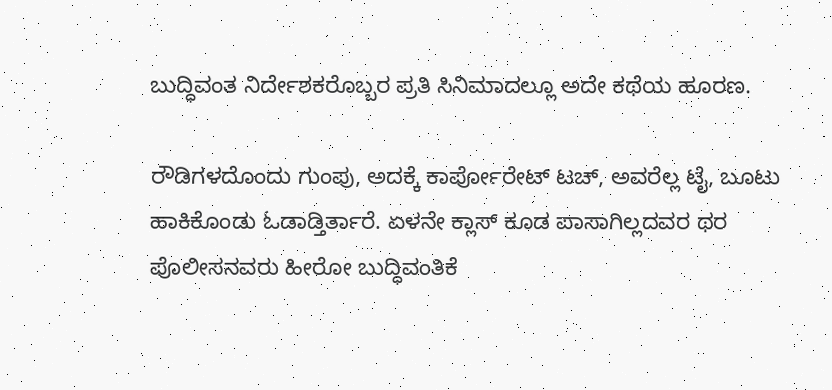ಬುದ್ಧಿವಂತ ನಿರ್ದೇಶಕರೊಬ್ಬರ ಪ್ರತಿ ಸಿನಿಮಾದಲ್ಲೂ ಅದೇ ಕಥೆಯ ಹೂರಣ.

ರೌಡಿಗಳದೊಂದು ಗುಂಪು, ಅದಕ್ಕೆ ಕಾರ್ಪೋರೇಟ್ ಟಚ್, ಅವರೆಲ್ಲ ಟೈ, ಬೂಟು ಹಾಕಿಕೊಂಡು ಓಡಾಡ್ತಿರ್ತಾರೆ. ಏಳನೇ ಕ್ಲಾಸ್ ಕೂಡ ಪಾಸಾಗಿಲ್ಲದವರ ಥರ ಪೊಲೀಸನವರು ಹೀರೋ ಬುದ್ಧಿವಂತಿಕೆ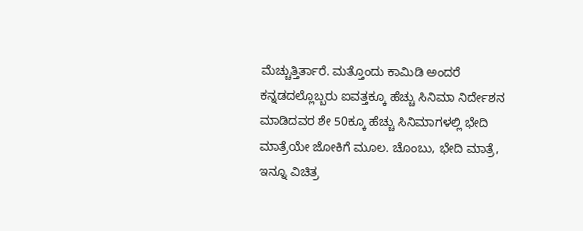ಮೆಚ್ಚುತ್ತಿರ್ತಾರೆ. ಮತ್ತೊಂದು ಕಾಮಿಡಿ ಅಂದರೆ ಕನ್ನಡದಲ್ಲೊಬ್ಬರು ಐವತ್ತಕ್ಕೂ ಹೆಚ್ಚು ಸಿನಿಮಾ ನಿರ್ದೇಶನ ಮಾಡಿದವರ ಶೇ 50ಕ್ಕೂ ಹೆಚ್ಚು ಸಿನಿಮಾಗಳಲ್ಲಿ ಭೇದಿ ಮಾತ್ರೆಯೇ ಜೋಕಿಗೆ ಮೂಲ. ಚೊಂಬು, ಭೇದಿ ಮಾತ್ರೆ, ಇನ್ನೂ ವಿಚಿತ್ರ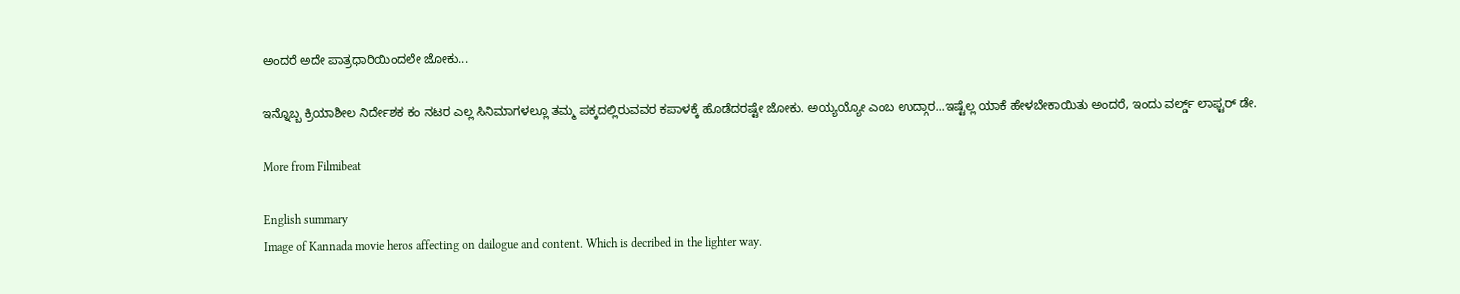ಅಂದರೆ ಅದೇ ಪಾತ್ರಧಾರಿಯಿಂದಲೇ ಜೋಕು...

ಇನ್ನೊಬ್ಬ ಕ್ರಿಯಾಶೀಲ ನಿರ್ದೇಶಕ ಕಂ ನಟರ ಎಲ್ಲ ಸಿನಿಮಾಗಳಲ್ಲೂ ತಮ್ಮ ಪಕ್ಕದಲ್ಲಿರುವವರ ಕಪಾಳಕ್ಕೆ ಹೊಡೆದರಷ್ಟೇ ಜೋಕು. ಅಯ್ಯಯ್ಯೋ ಎಂಬ ಉದ್ಗಾರ...ಇಷ್ಟೆಲ್ಲ ಯಾಕೆ ಹೇಳಬೇಕಾಯಿತು ಅಂದರೆ, ಇಂದು ವರ್ಲ್ಡ್ ಲಾಫ್ಟರ್ ಡೇ.

More from Filmibeat

English summary
Image of Kannada movie heros affecting on dailogue and content. Which is decribed in the lighter way.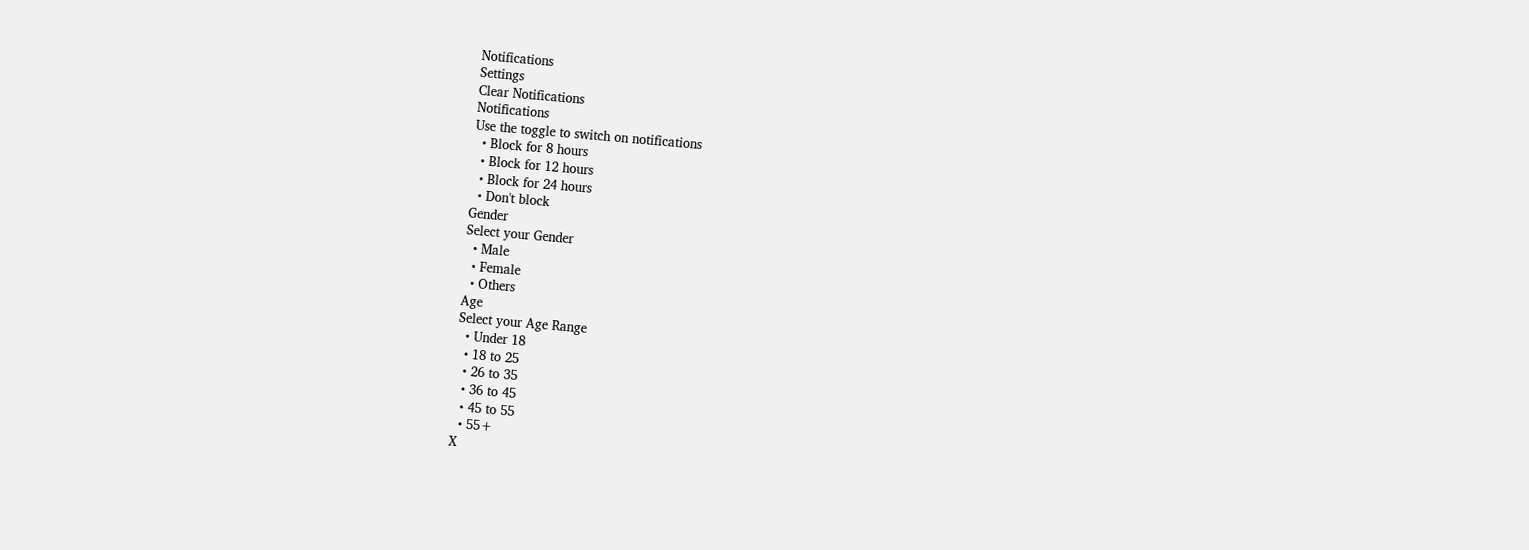Notifications
Settings
Clear Notifications
Notifications
Use the toggle to switch on notifications
  • Block for 8 hours
  • Block for 12 hours
  • Block for 24 hours
  • Don't block
Gender
Select your Gender
  • Male
  • Female
  • Others
Age
Select your Age Range
  • Under 18
  • 18 to 25
  • 26 to 35
  • 36 to 45
  • 45 to 55
  • 55+
X